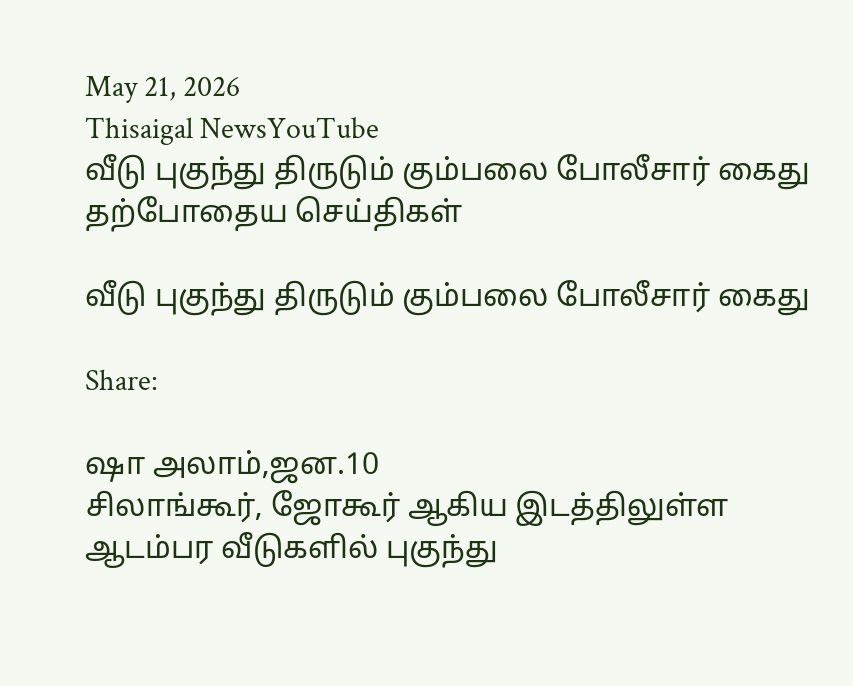May 21, 2026
Thisaigal NewsYouTube
வீடு புகுந்து திருடும் கும்பலை போலீசார் கைது
தற்போதைய செய்திகள்

வீடு புகுந்து திருடும் கும்பலை போலீசார் கைது

Share:

ஷா அலாம்,ஜன.10
சிலாங்கூர், ஜோகூர் ஆகிய இடத்திலுள்ள ஆடம்பர வீடுகளில் புகுந்து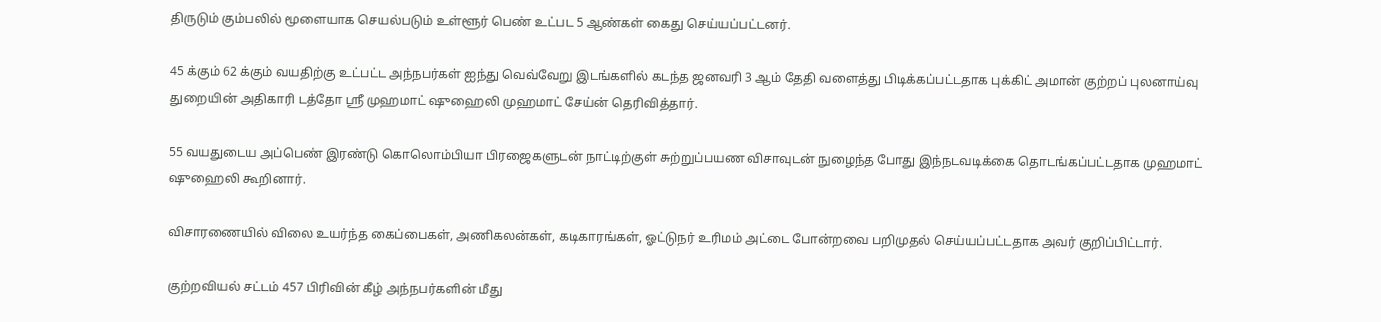திருடும் கும்பலில் மூளையாக செயல்படும் உள்ளூர் பெண் உட்பட 5 ஆண்கள் கைது செய்யப்பட்டனர்.

45 க்கும் 62 க்கும் வயதிற்கு உட்பட்ட அந்நபர்கள் ஐந்து வெவ்வேறு இடங்களில் கடந்த ஜனவரி 3 ஆம் தேதி வளைத்து பிடிக்கப்பட்டதாக புக்கிட் அமான் குற்றப் புலனாய்வு துறையின் அதிகாரி டத்தோ ஶ்ரீ முஹமாட் ஷுஹைலி முஹமாட் சேய்ன் தெரிவித்தார்.

55 வயதுடைய அப்பெண் இரண்டு கொலொம்பியா பிரஜைகளுடன் நாட்டிற்குள் சுற்றுப்பயண விசாவுடன் நுழைந்த போது இந்நடவடிக்கை தொடங்கப்பட்டதாக முஹமாட் ஷுஹைலி கூறினார்.

விசாரணையில் விலை உயர்ந்த கைப்பைகள், அணிகலன்கள், கடிகாரங்கள், ஓட்டுநர் உரிமம் அட்டை போன்றவை பறிமுதல் செய்யப்பட்டதாக அவர் குறிப்பிட்டார்.

குற்றவியல் சட்டம் 457 பிரிவின் கீழ் அந்நபர்களின் மீது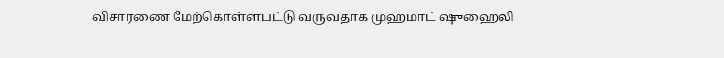விசாரணை மேற்கொள்ளபட்டு வருவதாக முஹமாட் ஷுஹைலி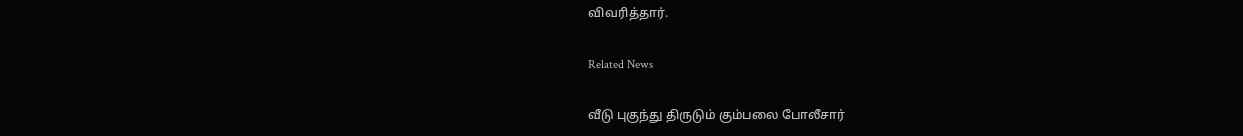விவரித்தார்.

Related News

வீடு புகுந்து திருடும் கும்பலை போலீசார்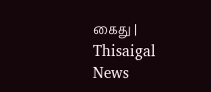கைது | Thisaigal News